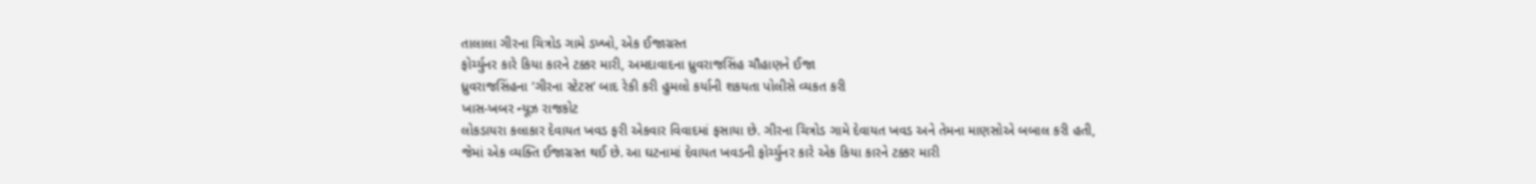તાલાલા ગીરના ચિત્રોડ ગામે ડખ્ખો, એક ઈજાગ્રસ્ત
ફોર્ચ્યુનર કારે કિયા કારને ટક્કર મારી, અમદાવાદના ધ્રુવરાજસિંહ ચૌહાણને ઈજા
ધ્રુવરાજસિંહના ’ગીરના સ્ટેટસ’ બાદ રેકી કરી હુમલો કર્યાની શકયતા પોલીસે વ્યકત કરી
ખાસ-ખબર ન્યૂઝ રાજકોટ
લોકડાયરા કલાકાર દેવાયત ખવડ ફરી એકવાર વિવાદમાં ફસાયા છે. ગીરના ચિત્રોડ ગામે દેવાયત ખવડ અને તેમના માણસોએ બબાલ કરી હતી, જેમાં એક વ્યક્તિ ઈજાગ્રસ્ત થઈ છે. આ ઘટનામાં દેવાયત ખવડની ફોર્ચ્યુનર કારે એક કિયા કારને ટક્કર મારી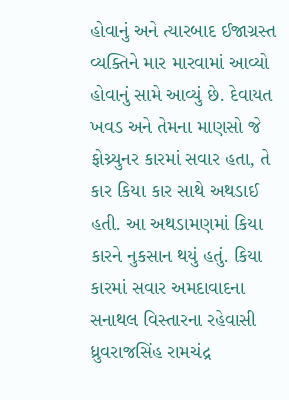હોવાનું અને ત્યારબાદ ઈજાગ્રસ્ત વ્યક્તિને માર મારવામાં આવ્યો હોવાનું સામે આવ્યું છે. દેવાયત ખવડ અને તેમના માણસો જે ફોચ્ર્યુનર કારમાં સવાર હતા, તે કાર કિયા કાર સાથે અથડાઈ હતી. આ અથડામણમાં કિયા કારને નુકસાન થયું હતું. કિયા કારમાં સવાર અમદાવાદના સનાથલ વિસ્તારના રહેવાસી ધ્રુવરાજસિંહ રામચંદ્ર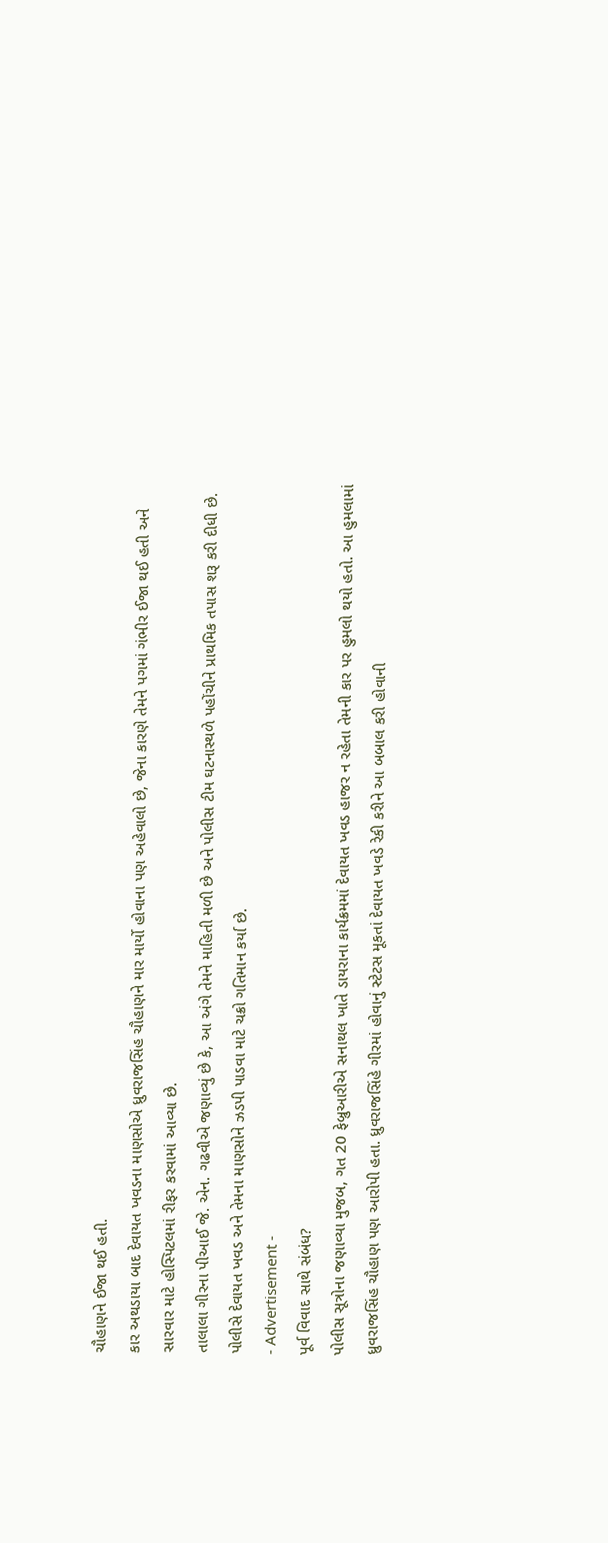ચૌહાણને ઈજા થઈ હતી.
કાર અથડાયા બાદ દેવાયત ખવડના માણસોએ ધ્રુવરાજસિંહ ચૌહાણને માર માર્યો હોવાના પણ અહેવાલો છે, જેના કારણે તેમને પગમાં ગંભીર ઈજા થઈ હતી અને સારવાર માટે હોસ્પિટલમાં રીફર કરવામાં આવ્યા છે.
તાલાલા ગીરના પીઆઈ જે. એન. ગઢવીએ જણાવ્યું છે કે, આ અંગે તેમને માહિતી મળી છે અને પોલીસ ટીમ ઘટનાસ્થળે પહોંચીને પ્રાથમિક તપાસ શરૂ કરી દીધી છે. પોલીસે દેવાયત ખવડ અને તેમના માણસોને ઝડપી પાડવા માટે ચક્રો ગતિમાન કર્યા છે.
- Advertisement -
પૂર્વ વિવાદ સાથે સંબંધ?
પોલીસ સૂત્રોના જણાવ્યા મુજબ, ગત 20 ફેબ્રુઆરીએ સનાથલ ખાતે ડાયરાના કાર્યક્રમમાં દેવાયત ખવડ હાજર ન રહેતા તેમની કાર પર હુમલો થયો હતો. આ હુમલામાં ધ્રુવરાજસિંહ ચૌહાણ પણ આરોપી હતા. ધ્રુવરાજસિંહે ગીરમાં હોવાનું સ્ટેટસ મૂકતાં દેવાયત ખવડે રેકી કરીને આ બબાલ કરી હોવાની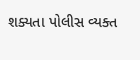શક્યતા પોલીસ વ્યક્ત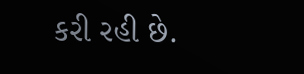કરી રહી છે.